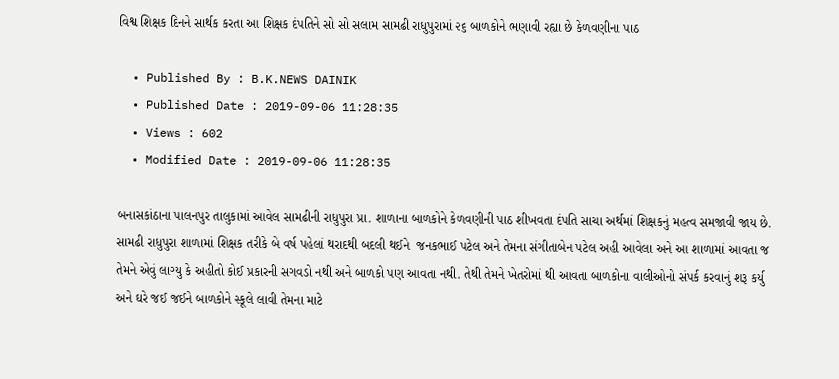વિશ્વ શિક્ષક દિનને સાર્થક કરતા આ શિક્ષક દંપતિને સો સો સલામ સામઢી રાધુપુરામાં ૨૬ બાળકોને ભણાવી રહ્યા છે કેળવણીના પાઠ

  • Published By : B.K.NEWS DAINIK
  • Published Date : 2019-09-06 11:28:35
  • Views : 602
  • Modified Date : 2019-09-06 11:28:35

બનાસકાંઠાના પાલનપુર તાલુકામાં આવેલ સામઢીની રાધુપુરા પ્રા. શાળાના બાળકોને કેળવણીની પાઠ શીખવતા દંપતિ સાચા અર્થમાં શિક્ષકનું મહત્વ સમજાવી જાય છે.
સામઢી રાધુપુરા શાળામાં શિક્ષક તરીકે બે વર્ષ પહેલાં થરાદથી બદલી થઈને  જનકભાઈ પટેલ અને તેમના સંગીતાબેન પટેલ અહી આવેલા અને આ શાળામાં આવતા જ તેમને એવું લાગ્યુ કે અહીતો કોઈ પ્રકારની સગવડો નથી અને બાળકો પણ આવતા નથી. તેથી તેમને ખેતરોમાં થી આવતા બાળકોના વાલીઓનો સંપર્ક કરવાનું શરૂ કર્યુ અને ઘરે જઈ જઈને બાળકોને સ્કૂલે લાવી તેમના માટે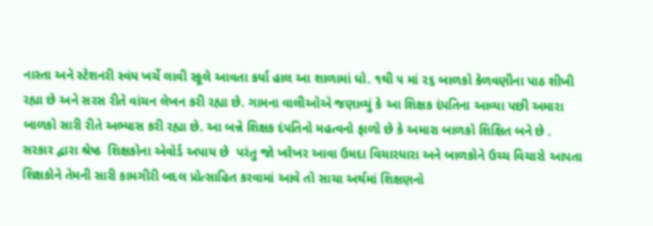નાસ્તા અને સ્ટેશનરી સ્વંય ખર્ચે લાવી સ્કૂલે આવતા કર્યા હાલ આ શાળામાં ધો. ૧થી ૫ માં ૨૬ બાળકો કેળવણીના પાઠ શીખી રહ્યા છે અને સરસ રીતે વાંચન લેખન કરી રહ્યા છે. ગામના વાલીઓએ જણાવ્યું કે આ શિક્ષક દંપતિના આવ્યા પછી અમારા બાળકો સારી રીતે અભ્યાસ કરી રહ્યા છે. આ બન્ને શિક્ષક દંપતિનો મહત્વનો ફાળો છે કે અમારા બાળકો શિક્ષિત બને છે .  સરકાર દ્વારા શ્રેષ્ઠ  શિક્ષકોના એવોર્ડ અપાય છે  પરંતુ જો ખરેખર આવા ઉમદા વિચારધારા અને બાળકોને ઉચ્ચ વિચારો આપતા શિક્ષકોને તેમની સારી કામગીરી બદલ પ્રોત્સાહિત કરવામાં આવે તો સાચા અર્થમાં શિક્ષણનો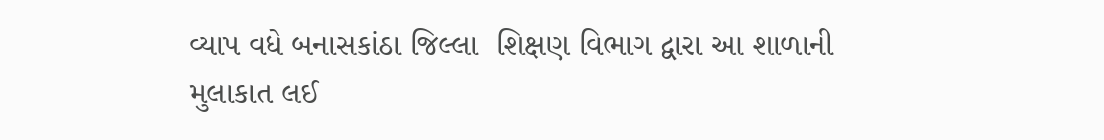વ્યાપ વધે બનાસકાંઠા જિલ્લા  શિક્ષણ વિભાગ દ્વારા આ શાળાની મુલાકાત લઈ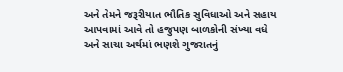અને તેમને જરૂરીયાત ભૌતિક સુવિધાઓ અને સહાય આપવામાં આવે તો હજુપણ બાળકોની સંખ્યા વધે અને સાચા અર્થમાં ભણશે ગુજરાતનું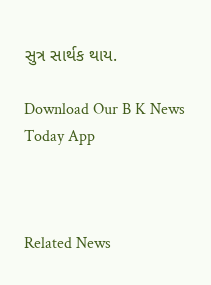સુત્ર સાર્થક થાય.

Download Our B K News Today App



Related News